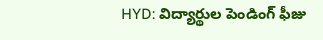HYD: విద్యార్థుల పెండింగ్ ఫీజు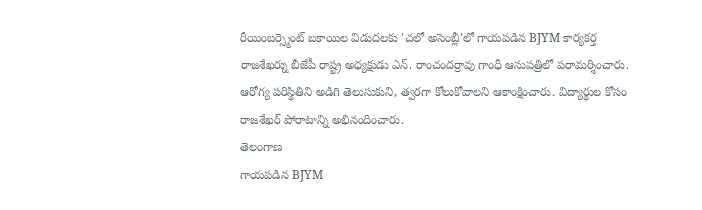రీయింబర్స్మెంట్ బకాయిల విడుదలకు 'చలో అసెంబ్లీ'లో గాయపడిన BJYM కార్యకర్త రాజశేఖర్ను బీజేపీ రాష్ట్ర అధ్యక్షుడు ఎన్. రాంచందర్రావు గాంధీ ఆసుపత్రిలో పరామర్శించారు. ఆరోగ్య పరిస్థితిని అడిగి తెలుసుకుని, త్వరగా కోలుకోవాలని ఆకాంక్షించారు. విద్యార్థుల కోసం రాజశేఖర్ పోరాటాన్ని అభినందించారు.
తెలంగాణ
గాయపడిన BJYM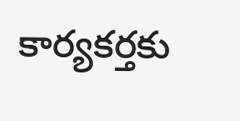కార్యకర్తకు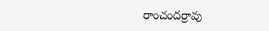రాంచందర్రావు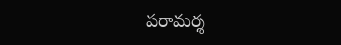పరామర్శ